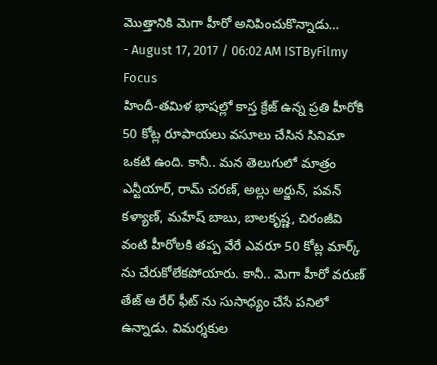మొత్తానికి మెగా హీరో అనిపించుకొన్నాడు…
- August 17, 2017 / 06:02 AM ISTByFilmy Focus
హిందీ-తమిళ భాషల్లో కాస్త క్రేజ్ ఉన్న ప్రతి హీరోకి 50 కోట్ల రూపాయలు వసూలు చేసిన సినిమా ఒకటి ఉంది. కానీ.. మన తెలుగులో మాత్రం ఎన్టీయార్, రామ్ చరణ్, అల్లు అర్జున్, పవన్ కళ్యాణ్, మహేష్ బాబు, బాలకృష్ణ, చిరంజీవి వంటి హీరోలకి తప్ప వేరే ఎవరూ 50 కోట్ల మార్క్ ను చేరుకోలేకపోయారు. కానీ.. మెగా హీరో వరుణ్ తేజ్ ఆ రేర్ ఫీట్ ను సుసాధ్యం చేసే పనిలో ఉన్నాడు. విమర్శకుల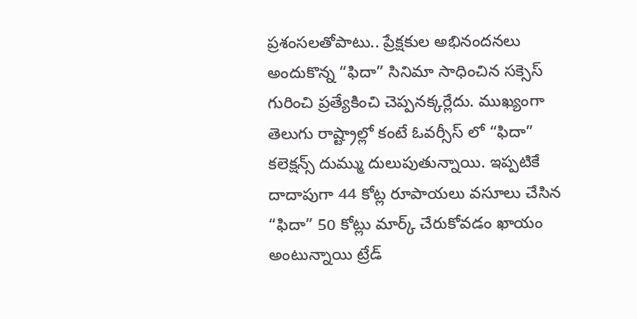ప్రశంసలతోపాటు.. ప్రేక్షకుల అభినందనలు అందుకొన్న “ఫిదా” సినిమా సాధించిన సక్సెస్ గురించి ప్రత్యేకించి చెప్పనక్కర్లేదు. ముఖ్యంగా తెలుగు రాష్ట్రాల్లో కంటే ఓవర్సీస్ లో “ఫిదా” కలెక్షన్స్ దుమ్ము దులుపుతున్నాయి. ఇప్పటికే దాదాపుగా 44 కోట్ల రూపాయలు వసూలు చేసిన “ఫిదా” 50 కోట్లు మార్క్ చేరుకోవడం ఖాయం అంటున్నాయి ట్రేడ్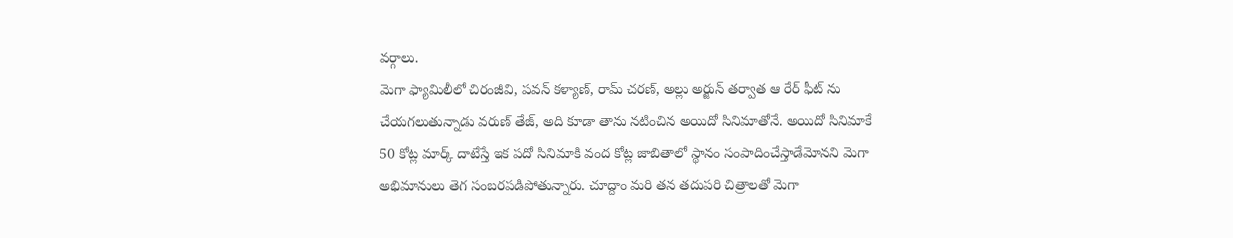వర్గాలు.
మెగా ఫ్యామిలీలో చిరంజీవి, పవన్ కళ్యాణ్, రామ్ చరణ్, అల్లు అర్జున్ తర్వాత ఆ రేర్ ఫీట్ ను చేయగలుతున్నాడు వరుణ్ తేజ్, అది కూడా తాను నటించిన అయిదో సినిమాతోనే. అయిదో సినిమాకే 50 కోట్ల మార్క్ దాటేస్తే ఇక పదో సినిమాకి వంద కోట్ల జాబితాలో స్థానం సంపాదించేస్తాడేమోనని మెగా అభిమానులు తెగ సంబరపడిపోతున్నారు. చూద్దాం మరి తన తదుపరి చిత్రాలతో మెగా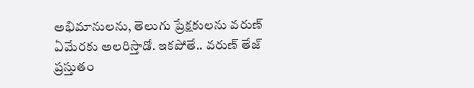అభిమానులను, తెలుగు ప్రేక్షకులను వరుణ్ ఏమేరకు అలరిస్తాడో. ఇకపోతే.. వరుణ్ తేజ్ ప్రస్తుతం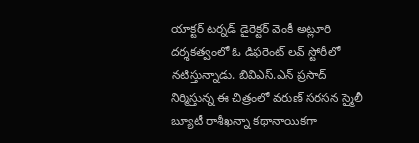యాక్టర్ టర్నడ్ డైరెక్టర్ వెంకీ అట్లూరి దర్శకత్వంలో ఓ డిఫరెంట్ లవ్ స్టోరీలో నటిస్తున్నాడు. బివిఎస్.ఎన్ ప్రసాద్ నిర్మిస్తున్న ఈ చిత్రంలో వరుణ్ సరసన స్మైలీ బ్యూటీ రాశీఖన్నా కథానాయికగా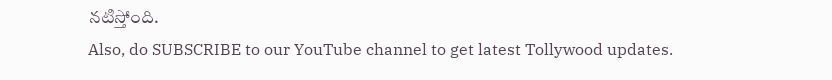నటిస్తోంది.
Also, do SUBSCRIBE to our YouTube channel to get latest Tollywood updates.